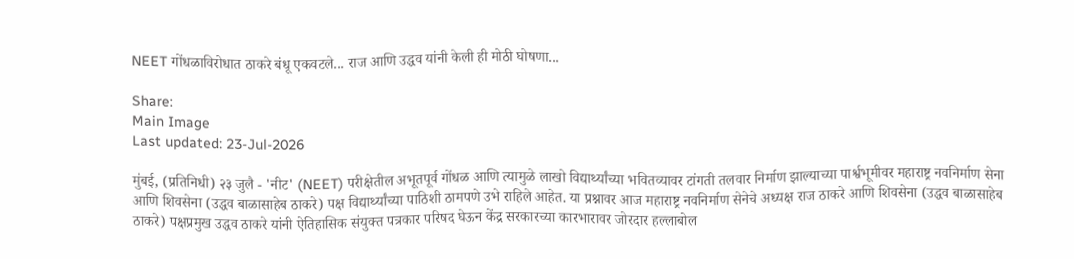NEET गोंधळाविरोधात ठाकरे बंधू एकवटले... राज आणि उद्धव यांनी केली ही मोठी घोषणा...

Share:
Main Image
Last updated: 23-Jul-2026

मुंबई, (प्रतिनिधी) २३ जुलै - 'नीट' (NEET) परीक्षेतील अभूतपूर्व गोंधळ आणि त्यामुळे लाखो विद्यार्थ्यांच्या भवितव्यावर टांगती तलवार निर्माण झाल्याच्या पार्श्वभूमीवर महाराष्ट्र नवनिर्माण सेना आणि शिवसेना (उद्धव बाळासाहेब ठाकरे) पक्ष विद्यार्थ्यांच्या पाठिशी ठामपणे उभे राहिले आहेत. या प्रश्नावर आज महाराष्ट्र नवनिर्माण सेनेचे अध्यक्ष राज ठाकरे आणि शिवसेना (उद्धव बाळासाहेब ठाकरे) पक्षप्रमुख उद्धव ठाकरे यांनी ऐतिहासिक संयुक्त पत्रकार परिषद घेऊन केंद्र सरकारच्या कारभारावर जोरदार हल्लाबोल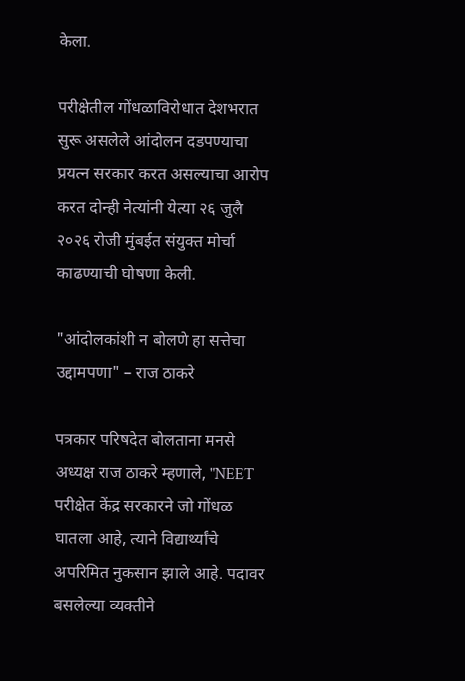केला.

परीक्षेतील गोंधळाविरोधात देशभरात सुरू असलेले आंदोलन दडपण्याचा प्रयत्न सरकार करत असल्याचा आरोप करत दोन्ही नेत्यांनी येत्या २६ जुलै २०२६ रोजी मुंबईत संयुक्त मोर्चा काढण्याची घोषणा केली.

"आंदोलकांशी न बोलणे हा सत्तेचा उद्दामपणा" – राज ठाकरे

पत्रकार परिषदेत बोलताना मनसे अध्यक्ष राज ठाकरे म्हणाले, "NEET परीक्षेत केंद्र सरकारने जो गोंधळ घातला आहे, त्याने विद्यार्थ्यांचे अपरिमित नुकसान झाले आहे. पदावर बसलेल्या व्यक्तीने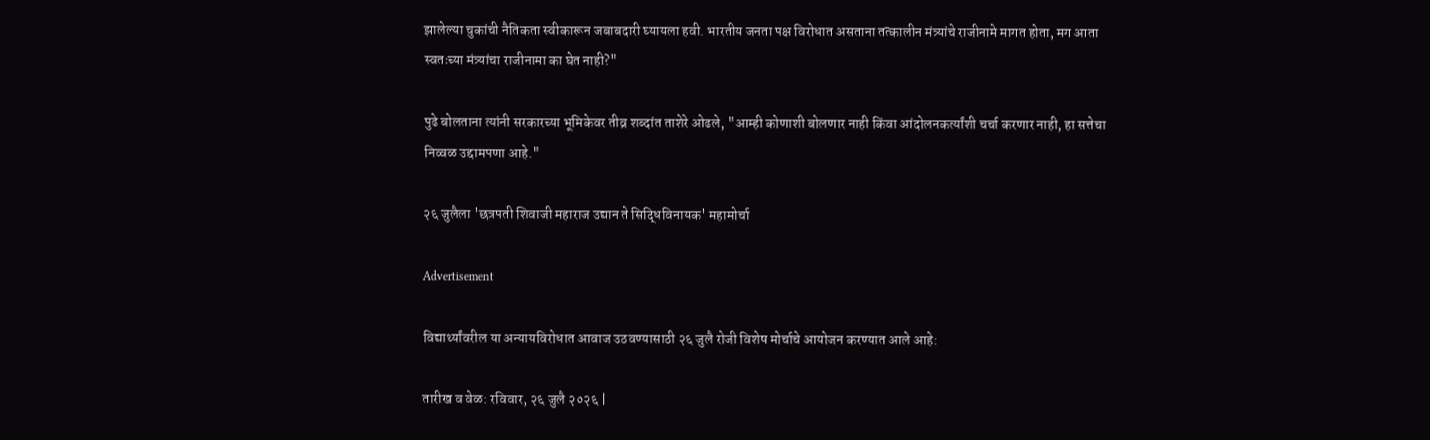झालेल्या चुकांची नैतिकता स्वीकारून जबाबदारी घ्यायला हवी. भारतीय जनता पक्ष विरोधात असताना तत्कालीन मंत्र्यांचे राजीनामे मागत होता, मग आता स्वतःच्या मंत्र्यांचा राजीनामा का घेत नाही?"

पुढे बोलताना त्यांनी सरकारच्या भूमिकेवर तीव्र शब्दांत ताशेरे ओढले, "आम्ही कोणाशी बोलणार नाही किंवा आंदोलनकर्त्यांशी चर्चा करणार नाही, हा सत्तेचा निव्वळ उद्दामपणा आहे."

२६ जुलैला 'छत्रपती शिवाजी महाराज उद्यान ते सिद्धिविनायक' महामोर्चा

Advertisement

विद्यार्थ्यांवरील या अन्यायविरोधात आवाज उठवण्यासाठी २६ जुलै रोजी विशेष मोर्चाचे आयोजन करण्यात आले आहे:

तारीख व वेळ: रविवार, २६ जुलै २०२६ |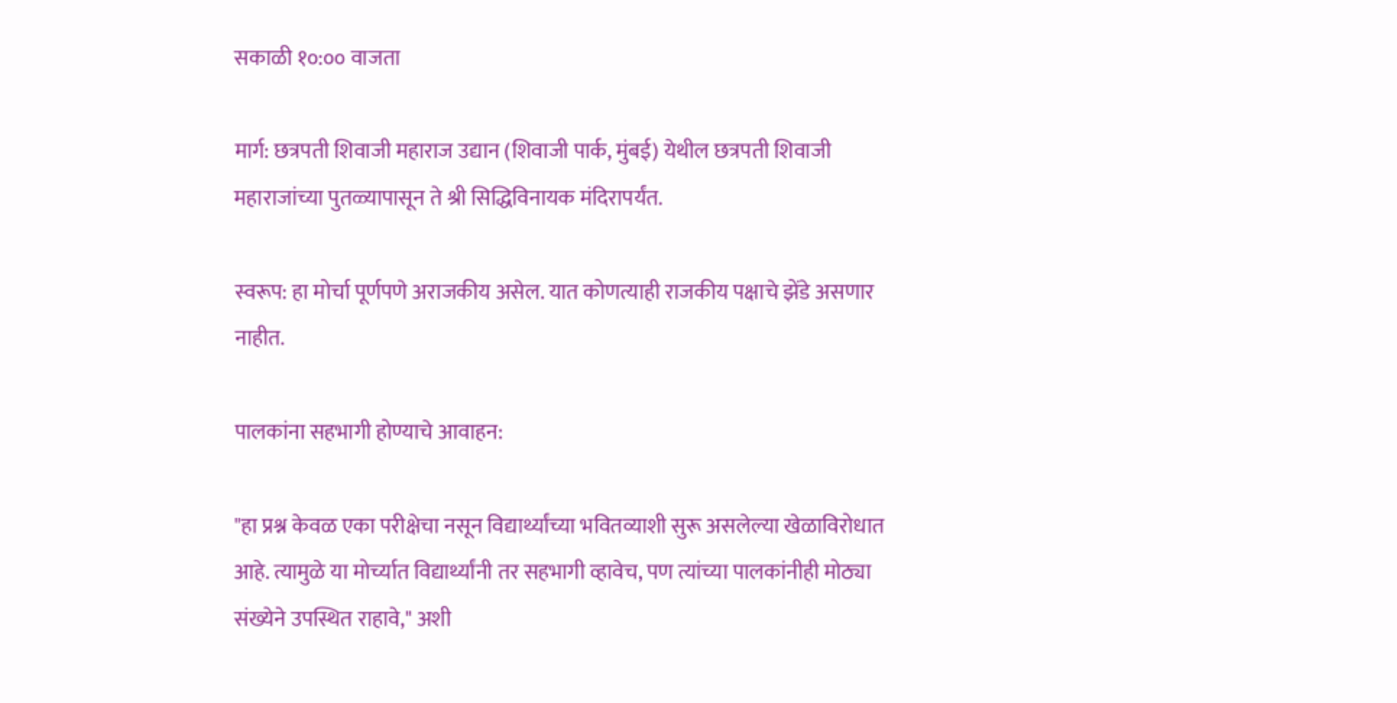सकाळी १०:०० वाजता

मार्ग: छत्रपती शिवाजी महाराज उद्यान (शिवाजी पार्क, मुंबई) येथील छत्रपती शिवाजी महाराजांच्या पुतळ्यापासून ते श्री सिद्धिविनायक मंदिरापर्यंत.

स्वरूप: हा मोर्चा पूर्णपणे अराजकीय असेल. यात कोणत्याही राजकीय पक्षाचे झेंडे असणार नाहीत.

पालकांना सहभागी होण्याचे आवाहन:

"हा प्रश्न केवळ एका परीक्षेचा नसून विद्यार्थ्यांच्या भवितव्याशी सुरू असलेल्या खेळाविरोधात आहे. त्यामुळे या मोर्च्यात विद्यार्थ्यांनी तर सहभागी व्हावेच, पण त्यांच्या पालकांनीही मोठ्या संख्येने उपस्थित राहावे," अशी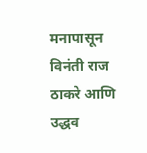मनापासून विनंती राज ठाकरे आणि उद्धव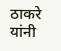ठाकरे यांनी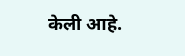केली आहे.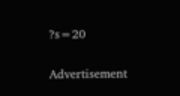?s=20

Advertisement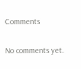Comments

No comments yet.